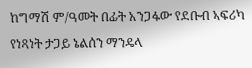ከግማሽ ም/ዓመት በፊት አንጋፋው የደቡብ ኣፍሪካ የነጻነት ታጋይ ኔልሰን ማንዴላ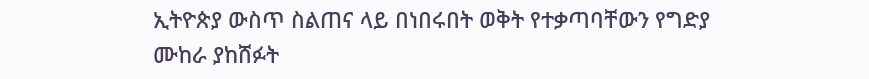ኢትዮጵያ ውስጥ ስልጠና ላይ በነበሩበት ወቅት የተቃጣባቸውን የግድያ ሙከራ ያከሸፉት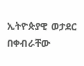ኢትዮጵያዊ ወታደር በቀብራቸው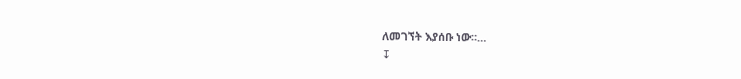ለመገኘት እያሰቡ ነው።…
↧